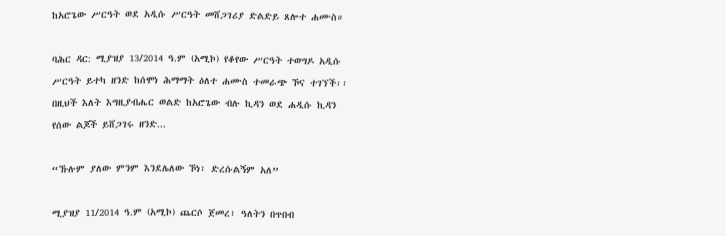ከአሮጌው ሥርዓት ወደ አዲሱ ሥርዓት መሸጋገሪያ ድልድይ ጸሎተ ሐሙስ።

ባሕር ዳር: ሚያዝያ 13/2014 ዓ.ም (አሚኮ) የቆየው ሥርዓት ተወግዶ አዲሱ ሥርዓት ይተካ ዘንድ ከሰሞነ ሕማማት ዕለተ ሐሙስ ተመራጭ ኾና ተገኘች፡፡ በዚህች እለት እግዚያብሔር ወልድ ከአሮጌው ብሉ ኪዳን ወደ ሐዲሱ ኪዳን የሰው ልጆች ይሸጋገሩ ዘንድ...

“ኹሉም ያለው ምንም እንደሌለው ኾነ፣ ድረሱልኝም አለ”

ሚያዝያ 11/2014 ዓ.ም (አሚኮ) ጨርሶ ጀመረ፣ ዓለትን በጥበብ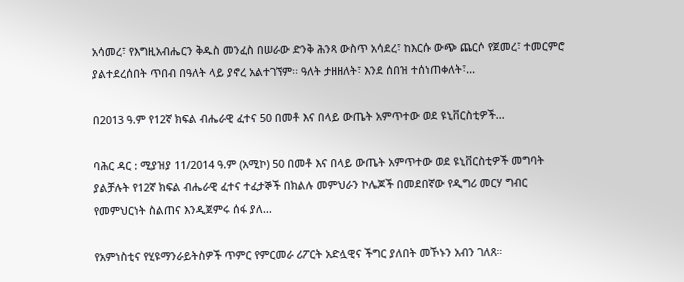አሳመረ፣ የእግዚአብሔርን ቅዱስ መንፈስ በሠራው ድንቅ ሕንጻ ውስጥ አሳደረ፣ ከእርሱ ውጭ ጨርሶ የጀመረ፣ ተመርምሮ ያልተደረሰበት ጥበብ በዓለት ላይ ያኖረ አልተገኘም፡፡ ዓለት ታዘዘለት፣ እንደ ሰበዝ ተሰነጠቀለት፣...

በ2013 ዓ.ም የ12ኛ ክፍል ብሔራዊ ፈተና 50 በመቶ እና በላይ ውጤት አምጥተው ወደ ዩኒቨርስቲዎች...

ባሕር ዳር : ሚያዝያ 11/2014 ዓ.ም (አሚኮ) 50 በመቶ እና በላይ ውጤት አምጥተው ወደ ዩኒቨርስቲዎች መግባት ያልቻሉት የ12ኛ ክፍል ብሔራዊ ፈተና ተፈታኞች በክልሉ መምህራን ኮሌጆች በመደበኛው የዲግሪ መርሃ ግብር የመምህርነት ስልጠና እንዲጀምሩ ሰፋ ያለ...

የአምነስቲና የሂዩማንራይትስዎች ጥምር የምርመራ ሪፖርት አድሏዊና ችግር ያለበት መኾኑን አብን ገለጸ።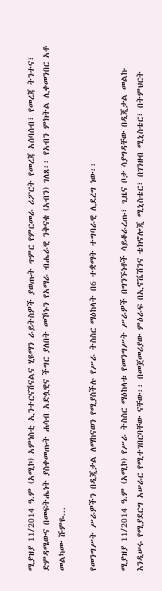ሚያዝያ 11/2014 ዓ.ም (አሚኮ) አምነስቲ ኢንተርናሽናልና ሂዩማን ራይትስዎች ያወጡት ጥምር የምርመራ ሪፖርት የመረጃ አሰባሰብ፣ የመረጃ ትንተና፣ ድምዳሜውና በመፍትሔነት ያስቀመጡት ሐሳብ አድሏዊና ችግር ያለበት መኾኑን የአማራ ብሔራዊ ንቅናቄ (አብን) ገለጸ፡፡ የአብን ምክትል ሊቀመንበር አቶ መልካሙ ሹምዬ...

የመንግሥት ሥራዎችን በዲጂታል ለማከናወን የሚያስችሉ የሥራ ትስስር ማዕከላት በ6 ተቋማት ተግባራዊ ሊደረግ ነው፡፡

ሚያዝያ 11/2014 ዓ.ም (አሚኮ) የሥራ ትስስር ማዕከላቱ የመንግሥት ሥራዎች በግንኙነቶች ሳይቆራረጡ፣ ጊዜና ቦታ ሳያግዳቸው በዲጂታል መልኩ እንዲሠሩ የሚያደርግ አሠራር የሚተገበርባቸው ናቸው፡፡ በመጀመሪያው ምዕራፍ በኢኖቬሽንና ቴክኖሎጂ ሚኒስቴር፣ በገንዘብ ሚኒስቴር፣ በትምህርት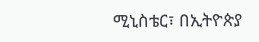ሚኒስቴር፣ በኢትዮጵያ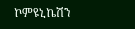ኮምዩኒኬሽን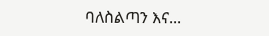ባለስልጣን እና...